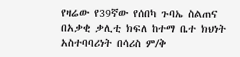የዛሬው የ39ኛው የሰበካ ጉባኤ ስልጠና በአቃቂ ቃሊቲ ክፍለ ከተማ ቤተ ክህነት አስተባባሪነት በሳሪስ ም/ቅ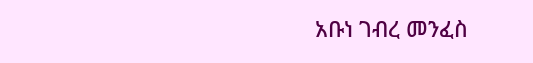አቡነ ገብረ መንፈስ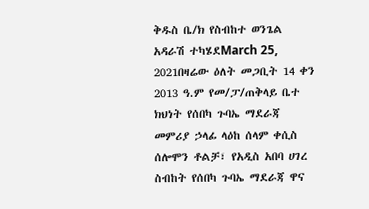ቅዱስ ቤ/ክ የስብከተ ወንጌል አዳራሽ ተካሄደMarch 25, 2021በዛሬው ዕለት መጋቢት 14 ቀን 2013 ዓ.ም የመ/ፓ/ጠቅላይ ቤተ ክህነት የሰበካ ጉባኤ ማደራጃ መምሪያ ኃላፊ ላዕከ ሰላም ቀሲስ ሰሎሞን ቶልቻ፣ የአዲስ አበባ ሀገረ ስብከት የሰበካ ጉባኤ ማደራጃ ዋና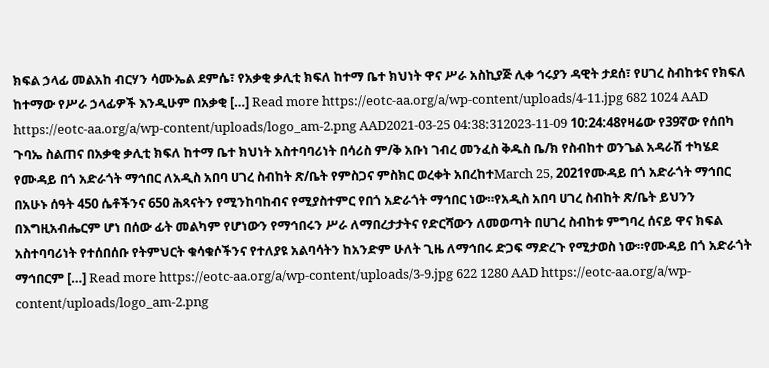ክፍል ኃላፊ መልአከ ብርሃን ሳሙኤል ደምሴ፣ የአቃቂ ቃሊቲ ክፍለ ከተማ ቤተ ክህነት ዋና ሥራ አስኪያጅ ሊቀ ኅሩያን ዳዊት ታደሰ፣ የሀገረ ስብከቱና የክፍለ ከተማው የሥራ ኃላፊዎች እንዲሁም በአቃቂ […] Read more https://eotc-aa.org/a/wp-content/uploads/4-11.jpg 682 1024 AAD https://eotc-aa.org/a/wp-content/uploads/logo_am-2.png AAD2021-03-25 04:38:312023-11-09 10:24:48የዛሬው የ39ኛው የሰበካ ጉባኤ ስልጠና በአቃቂ ቃሊቲ ክፍለ ከተማ ቤተ ክህነት አስተባባሪነት በሳሪስ ም/ቅ አቡነ ገብረ መንፈስ ቅዱስ ቤ/ክ የስብከተ ወንጌል አዳራሽ ተካሄደ
የሙዳይ በጎ አድራጎት ማኅበር ለአዲስ አበባ ሀገረ ስብከት ጽ/ቤት የምስጋና ምስክር ወረቀት አበረከተMarch 25, 2021የሙዳይ በጎ አድራጎት ማኅበር በአሁኑ ሰዓት 450 ሴቶችንና 650 ሕጻናትን የሚንከባከብና የሚያስተምር የበጎ አድራጎት ማኅበር ነው።የአዲስ አበባ ሀገረ ስብከት ጽ/ቤት ይህንን በእግዚአብሔርም ሆነ በሰው ፊት መልካም የሆነውን የማኅበሩን ሥራ ለማበረታታትና የድርሻውን ለመወጣት በሀገረ ስብከቱ ምግባረ ሰናይ ዋና ክፍል አስተባባሪነት የተሰበሰቡ የትምህርት ቁሳቁሶችንና የተለያዩ አልባሳትን ከአንድም ሁለት ጊዜ ለማኅበሩ ድጋፍ ማድረጉ የሚታወስ ነው።የሙዳይ በጎ አድራጎት ማኅበርም […] Read more https://eotc-aa.org/a/wp-content/uploads/3-9.jpg 622 1280 AAD https://eotc-aa.org/a/wp-content/uploads/logo_am-2.png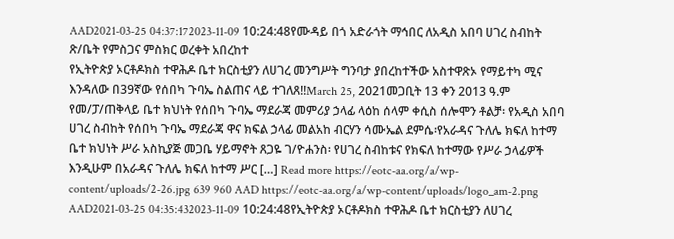AAD2021-03-25 04:37:172023-11-09 10:24:48የሙዳይ በጎ አድራጎት ማኅበር ለአዲስ አበባ ሀገረ ስብከት ጽ/ቤት የምስጋና ምስክር ወረቀት አበረከተ
የኢትዮጵያ ኦርቶዶክስ ተዋሕዶ ቤተ ክርስቲያን ለሀገረ መንግሥት ግንባታ ያበረከተችው አስተዋጽኦ የማይተካ ሚና እንዳለው በ39ኛው የሰበካ ጉባኤ ስልጠና ላይ ተገለጸ!!March 25, 2021መጋቢት 13 ቀን 2013 ዓ.ም የመ/ፓ/ጠቅላይ ቤተ ክህነት የሰበካ ጉባኤ ማደራጃ መምሪያ ኃላፊ ላዕከ ሰላም ቀሲስ ሰሎሞን ቶልቻ፡ የአዲስ አበባ ሀገረ ስብከት የሰበካ ጉባኤ ማደራጃ ዋና ክፍል ኃላፊ መልአከ ብርሃን ሳሙኤል ደምሴ፡የአራዳና ጉለሌ ክፍለ ከተማ ቤተ ክህነት ሥራ አስኪያጅ መጋቤ ሃይማኖት ጸጋዬ ገ/ዮሐንስ፡ የሀገረ ስብከቱና የክፍለ ከተማው የሥራ ኃላፊዎች እንዲሁም በአራዳና ጉለሌ ክፍለ ከተማ ሥር […] Read more https://eotc-aa.org/a/wp-content/uploads/2-26.jpg 639 960 AAD https://eotc-aa.org/a/wp-content/uploads/logo_am-2.png AAD2021-03-25 04:35:432023-11-09 10:24:48የኢትዮጵያ ኦርቶዶክስ ተዋሕዶ ቤተ ክርስቲያን ለሀገረ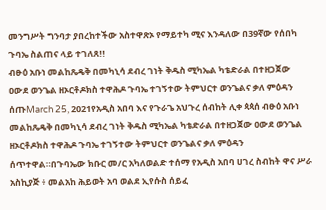መንግሥት ግንባታ ያበረከተችው አስተዋጽኦ የማይተካ ሚና እንዳለው በ39ኛው የሰበካ ጉባኤ ስልጠና ላይ ተገለጸ!!
ብፁዕ አቡነ መልከጼዴቅ በመካኒሳ ደብረ ገነት ቅዱስ ሚካኤል ካቴድራል በተዘጋጀው ዐውደ ወንጌል ዘኦርቶዶክስ ተዋሕዶ ጉባኤ ተገኝተው ትምህርተ ወንጌልና ቃለ ምዕዳን ሰጡMarch 25, 2021የአዲስ አበባ እና የጉራጌ አህጉረ ሰብከት ሊቀ ጳጳሰ ብፁዕ አቡነ መልከጼዴቅ በመካኒሳ ደብረ ገነት ቅዱስ ሚካኤል ካቴድራል በተዘጋጀው ዐውደ ወንጌል ዘኦርቶዶክስ ተዋሕዶ ጉባኤ ተገኝተው ትምህርተ ወንጌልና ቃለ ምዕዳን ሰጥተዋል።በጉባኤው ክቡር መ/ር አካለወልድ ተሰማ የአዲስ አበባ ሀገረ ስብከት ዋና ሥራ አስኪያጅ ፥ መልአከ ሕይወት አባ ወልደ ኢየሱስ ሰይፈ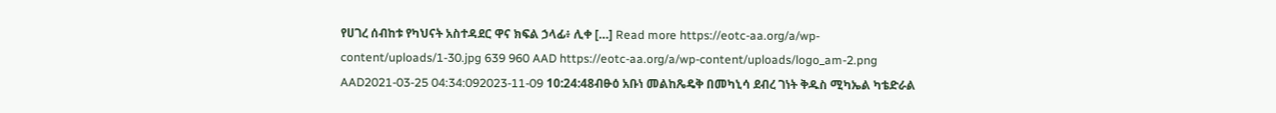የሀገረ ሰብከቱ የካህናት አስተዳደር ዋና ክፍል ኃላፊ፥ ሊቀ […] Read more https://eotc-aa.org/a/wp-content/uploads/1-30.jpg 639 960 AAD https://eotc-aa.org/a/wp-content/uploads/logo_am-2.png AAD2021-03-25 04:34:092023-11-09 10:24:48ብፁዕ አቡነ መልከጼዴቅ በመካኒሳ ደብረ ገነት ቅዱስ ሚካኤል ካቴድራል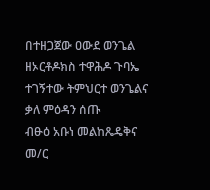በተዘጋጀው ዐውደ ወንጌል ዘኦርቶዶክስ ተዋሕዶ ጉባኤ ተገኝተው ትምህርተ ወንጌልና ቃለ ምዕዳን ሰጡ
ብፁዕ አቡነ መልከጼዴቅና መ/ር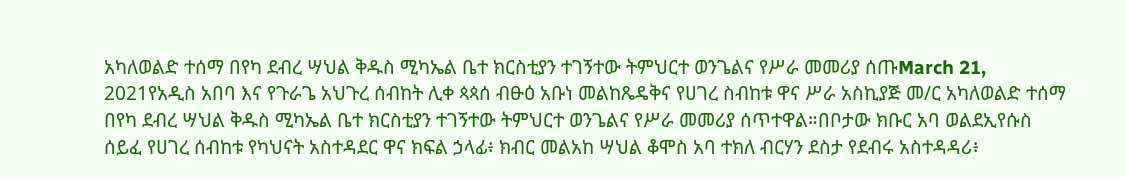አካለወልድ ተሰማ በየካ ደብረ ሣህል ቅዱስ ሚካኤል ቤተ ክርስቲያን ተገኝተው ትምህርተ ወንጌልና የሥራ መመሪያ ሰጡMarch 21, 2021የአዲስ አበባ እና የጉራጌ አህጉረ ሰብከት ሊቀ ጳጳሰ ብፁዕ አቡነ መልከጼዴቅና የሀገረ ስብከቱ ዋና ሥራ አስኪያጅ መ/ር አካለወልድ ተሰማ በየካ ደብረ ሣህል ቅዱስ ሚካኤል ቤተ ክርስቲያን ተገኝተው ትምህርተ ወንጌልና የሥራ መመሪያ ሰጥተዋል።በቦታው ክቡር አባ ወልደኢየሱስ ሰይፈ የሀገረ ሰብከቱ የካህናት አስተዳደር ዋና ክፍል ኃላፊ፥ ክብር መልአከ ሣህል ቆሞስ አባ ተክለ ብርሃን ደስታ የደብሩ አስተዳዳሪ፥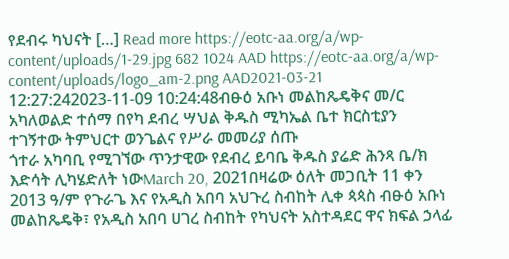የደብሩ ካህናት […] Read more https://eotc-aa.org/a/wp-content/uploads/1-29.jpg 682 1024 AAD https://eotc-aa.org/a/wp-content/uploads/logo_am-2.png AAD2021-03-21 12:27:242023-11-09 10:24:48ብፁዕ አቡነ መልከጼዴቅና መ/ር አካለወልድ ተሰማ በየካ ደብረ ሣህል ቅዱስ ሚካኤል ቤተ ክርስቲያን ተገኝተው ትምህርተ ወንጌልና የሥራ መመሪያ ሰጡ
ጎተራ አካባቢ የሚገኘው ጥንታዊው የደብረ ይባቤ ቅዱስ ያሬድ ሕንጻ ቤ/ክ እድሳት ሊካሄድለት ነውMarch 20, 2021በዛሬው ዕለት መጋቢት 11 ቀን 2013 ዓ/ም የጉራጌ እና የአዲስ አበባ አህጉረ ስብከት ሊቀ ጳጳስ ብፁዕ አቡነ መልከጼዴቅ፣ የአዲስ አበባ ሀገረ ስብከት የካህናት አስተዳደር ዋና ክፍል ኃላፊ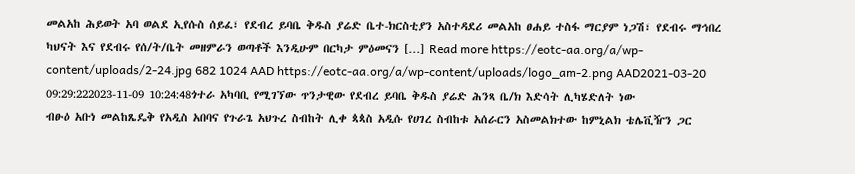መልአከ ሕይወት አባ ወልደ ኢየሱስ ሰይፈ፣ የደብረ ይባቤ ቅዱስ ያሬድ ቤተ-ክርስቲያን አስተዳደሪ መልአከ ፀሐይ ተስፋ ማርያም ነጋሽ፣ የደብሩ ማኅበረ ካህናት እና የደብሩ የሰ/ት/ቤት መዘምራን ወጣቶች እንዲሁም በርካታ ምዕመናን […] Read more https://eotc-aa.org/a/wp-content/uploads/2-24.jpg 682 1024 AAD https://eotc-aa.org/a/wp-content/uploads/logo_am-2.png AAD2021-03-20 09:29:222023-11-09 10:24:48ጎተራ አካባቢ የሚገኘው ጥንታዊው የደብረ ይባቤ ቅዱስ ያሬድ ሕንጻ ቤ/ክ እድሳት ሊካሄድለት ነው
ብፁዕ አቡነ መልከጼዴቅ የአዲስ አበባና የጉራጌ አህጉረ ስብከት ሊቀ ጳጳስ አዲሱ የሀገረ ስብከቱ አሰራርን አስመልክተው ከምኒልክ ቴሌቪዥን ጋር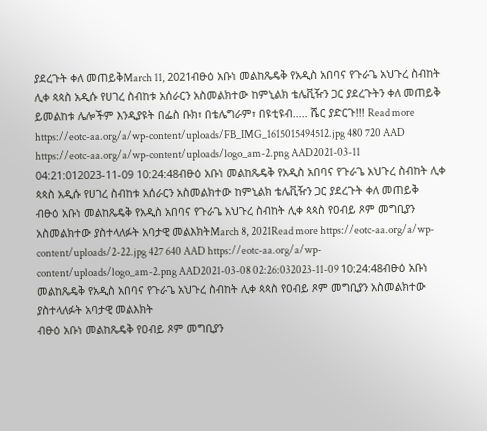ያደረጉት ቀለ መጠይቅMarch 11, 2021ብፁዕ አቡነ መልከጼዴቅ የአዲስ አበባና የጉራጌ አህጉረ ስብከት ሊቀ ጳጳስ አዲሱ የሀገረ ስብከቱ አሰራርን አስመልክተው ከምኒልክ ቴሌቪዥን ጋር ያደረጉትን ቀለ መጠይቅ ይመልከቱ ሌሎችም እንዲያዩት በፌስ ቡክ፣ በቴሌግራም፣ በዩቲዩብ….. ሼር ያድርጉ!!! Read more https://eotc-aa.org/a/wp-content/uploads/FB_IMG_1615015494512.jpg 480 720 AAD https://eotc-aa.org/a/wp-content/uploads/logo_am-2.png AAD2021-03-11 04:21:012023-11-09 10:24:48ብፁዕ አቡነ መልከጼዴቅ የአዲስ አበባና የጉራጌ አህጉረ ስብከት ሊቀ ጳጳስ አዲሱ የሀገረ ስብከቱ አሰራርን አስመልክተው ከምኒልክ ቴሌቪዥን ጋር ያደረጉት ቀለ መጠይቅ
ብፁዕ አቡነ መልከጼዴቅ የአዲስ አበባና የጉራጌ አህጉረ ስብከት ሊቀ ጳጳስ የዐብይ ጾም መግቢያን አስመልክተው ያስተላለፉት አባታዊ መልእክትMarch 8, 2021Read more https://eotc-aa.org/a/wp-content/uploads/2-22.jpg 427 640 AAD https://eotc-aa.org/a/wp-content/uploads/logo_am-2.png AAD2021-03-08 02:26:032023-11-09 10:24:48ብፁዕ አቡነ መልከጼዴቅ የአዲስ አበባና የጉራጌ አህጉረ ስብከት ሊቀ ጳጳስ የዐብይ ጾም መግቢያን አስመልክተው ያስተላለፉት አባታዊ መልእክት
ብፁዕ አቡነ መልከጼዴቅ የዐብይ ጾም መግቢያን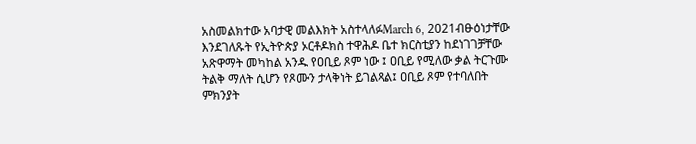አስመልክተው አባታዊ መልእክት አስተላለፉMarch 6, 2021ብፁዕነታቸው እንደገለጹት የኢትዮጵያ ኦርቶዶክስ ተዋሕዶ ቤተ ክርስቲያን ከደነገገቻቸው አጽዋማት መካከል አንዱ የዐቢይ ጾም ነው ፤ ዐቢይ የሚለው ቃል ትርጉሙ ትልቅ ማለት ሲሆን የጾሙን ታላቅነት ይገልጻል፤ ዐቢይ ጾም የተባለበት ምክንያት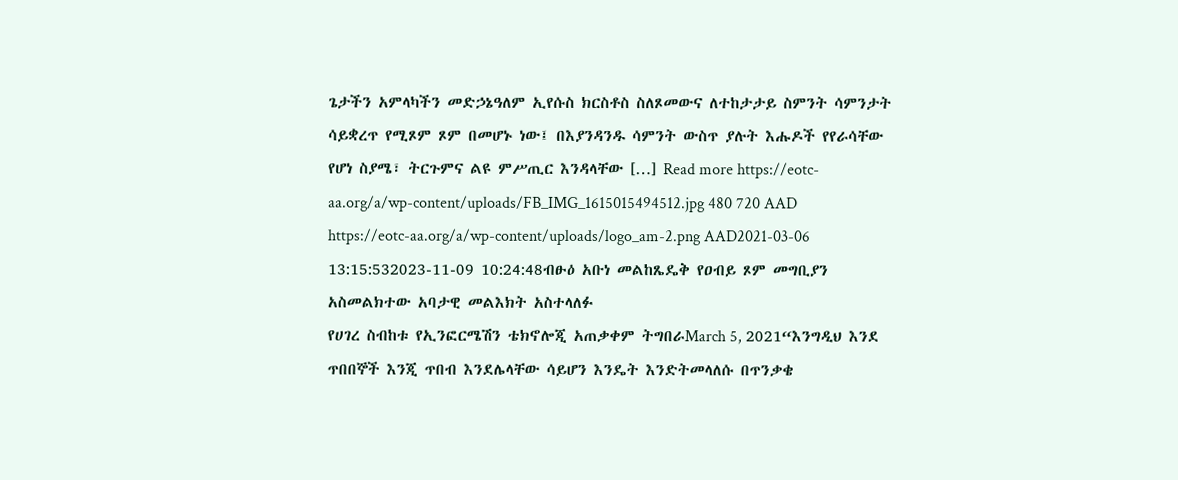ጌታችን አምላካችን መድኃኔዓለም ኢየሱስ ክርስቶስ ስለጾመውና ለተከታታይ ስምንት ሳምንታት ሳይቋረጥ የሚጾም ጾም በመሆኑ ነው፤ በእያንዳንዱ ሳምንት ውስጥ ያሉት እሑዶች የየራሳቸው የሆነ ስያሜ፣ ትርጉምና ልዩ ምሥጢር እንዳላቸው […] Read more https://eotc-aa.org/a/wp-content/uploads/FB_IMG_1615015494512.jpg 480 720 AAD https://eotc-aa.org/a/wp-content/uploads/logo_am-2.png AAD2021-03-06 13:15:532023-11-09 10:24:48ብፁዕ አቡነ መልከጼዴቅ የዐብይ ጾም መግቢያን አስመልክተው አባታዊ መልእክት አስተላለፉ
የሀገረ ስብከቱ የኢንፎርሜሽን ቴክኖሎጂ አጠቃቀም ትግበራMarch 5, 2021“እንግዲህ እንደ ጥበበኞች እንጂ ጥበብ እንደሌላቸው ሳይሆን እንዴት እንድትመላለሱ በጥንቃቄ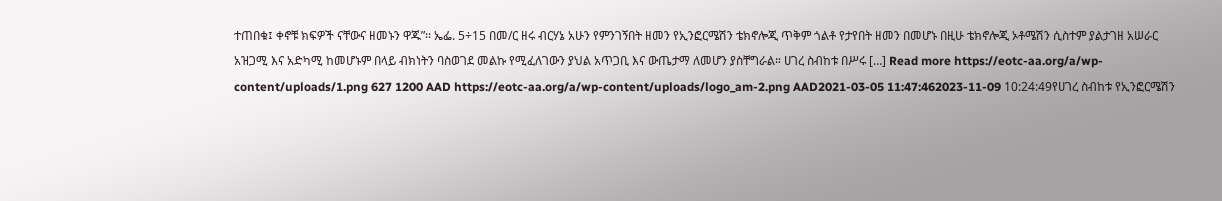ተጠበቁ፤ ቀኖቹ ክፍዎች ናቸውና ዘመኑን ዋጁ”፡፡ ኤፌ. 5÷15 በመ/ር ዘሩ ብርሃኔ አሁን የምንገኝበት ዘመን የኢንፎርሜሽን ቴክኖሎጂ ጥቅም ጎልቶ የታየበት ዘመን በመሆኑ በዚሁ ቴክኖሎጂ ኦቶሜሽን ሲስተም ያልታገዘ አሠራር አዝጋሚ እና አድካሚ ከመሆኑም በላይ ብክነትን ባስወገደ መልኩ የሚፈለገውን ያህል አጥጋቢ እና ውጤታማ ለመሆን ያስቸግራል። ሀገረ ስብከቱ በሥሩ […] Read more https://eotc-aa.org/a/wp-content/uploads/1.png 627 1200 AAD https://eotc-aa.org/a/wp-content/uploads/logo_am-2.png AAD2021-03-05 11:47:462023-11-09 10:24:49የሀገረ ስብከቱ የኢንፎርሜሽን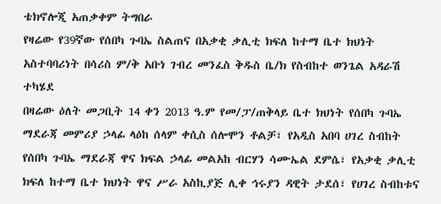ቴክኖሎጂ አጠቃቀም ትግበራ
የዛሬው የ39ኛው የሰበካ ጉባኤ ስልጠና በአቃቂ ቃሊቲ ክፍለ ከተማ ቤተ ክህነት አስተባባሪነት በሳሪስ ም/ቅ አቡነ ገብረ መንፈስ ቅዱስ ቤ/ክ የስብከተ ወንጌል አዳራሽ ተካሄደ
በዛሬው ዕለት መጋቢት 14 ቀን 2013 ዓ.ም የመ/ፓ/ጠቅላይ ቤተ ክህነት የሰበካ ጉባኤ ማደራጃ መምሪያ ኃላፊ ላዕከ ሰላም ቀሲስ ሰሎሞን ቶልቻ፣ የአዲስ አበባ ሀገረ ስብከት የሰበካ ጉባኤ ማደራጃ ዋና ክፍል ኃላፊ መልአከ ብርሃን ሳሙኤል ደምሴ፣ የአቃቂ ቃሊቲ ክፍለ ከተማ ቤተ ክህነት ዋና ሥራ አስኪያጅ ሊቀ ኅሩያን ዳዊት ታደሰ፣ የሀገረ ስብከቱና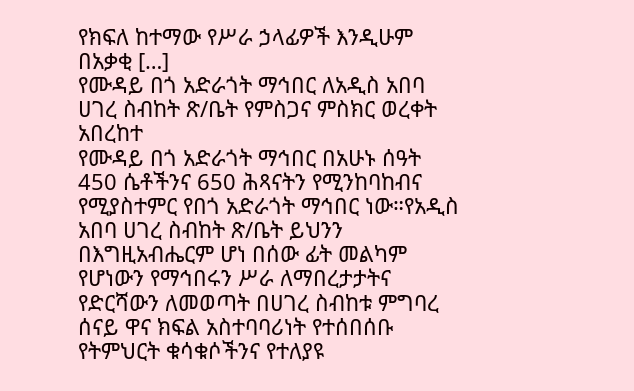የክፍለ ከተማው የሥራ ኃላፊዎች እንዲሁም በአቃቂ […]
የሙዳይ በጎ አድራጎት ማኅበር ለአዲስ አበባ ሀገረ ስብከት ጽ/ቤት የምስጋና ምስክር ወረቀት አበረከተ
የሙዳይ በጎ አድራጎት ማኅበር በአሁኑ ሰዓት 450 ሴቶችንና 650 ሕጻናትን የሚንከባከብና የሚያስተምር የበጎ አድራጎት ማኅበር ነው።የአዲስ አበባ ሀገረ ስብከት ጽ/ቤት ይህንን በእግዚአብሔርም ሆነ በሰው ፊት መልካም የሆነውን የማኅበሩን ሥራ ለማበረታታትና የድርሻውን ለመወጣት በሀገረ ስብከቱ ምግባረ ሰናይ ዋና ክፍል አስተባባሪነት የተሰበሰቡ የትምህርት ቁሳቁሶችንና የተለያዩ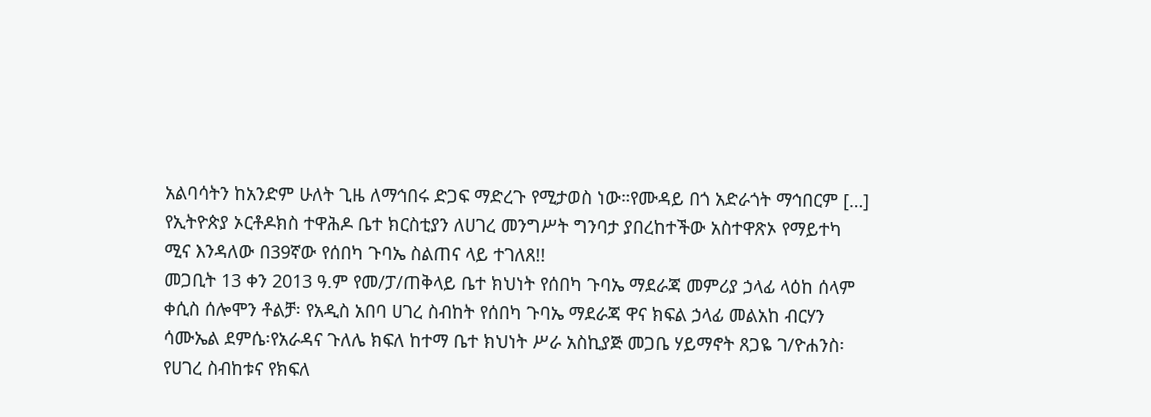አልባሳትን ከአንድም ሁለት ጊዜ ለማኅበሩ ድጋፍ ማድረጉ የሚታወስ ነው።የሙዳይ በጎ አድራጎት ማኅበርም […]
የኢትዮጵያ ኦርቶዶክስ ተዋሕዶ ቤተ ክርስቲያን ለሀገረ መንግሥት ግንባታ ያበረከተችው አስተዋጽኦ የማይተካ ሚና እንዳለው በ39ኛው የሰበካ ጉባኤ ስልጠና ላይ ተገለጸ!!
መጋቢት 13 ቀን 2013 ዓ.ም የመ/ፓ/ጠቅላይ ቤተ ክህነት የሰበካ ጉባኤ ማደራጃ መምሪያ ኃላፊ ላዕከ ሰላም ቀሲስ ሰሎሞን ቶልቻ፡ የአዲስ አበባ ሀገረ ስብከት የሰበካ ጉባኤ ማደራጃ ዋና ክፍል ኃላፊ መልአከ ብርሃን ሳሙኤል ደምሴ፡የአራዳና ጉለሌ ክፍለ ከተማ ቤተ ክህነት ሥራ አስኪያጅ መጋቤ ሃይማኖት ጸጋዬ ገ/ዮሐንስ፡ የሀገረ ስብከቱና የክፍለ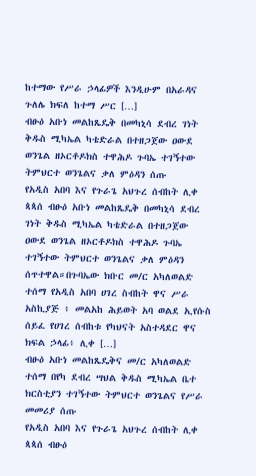ከተማው የሥራ ኃላፊዎች እንዲሁም በአራዳና ጉለሌ ክፍለ ከተማ ሥር […]
ብፁዕ አቡነ መልከጼዴቅ በመካኒሳ ደብረ ገነት ቅዱስ ሚካኤል ካቴድራል በተዘጋጀው ዐውደ ወንጌል ዘኦርቶዶክስ ተዋሕዶ ጉባኤ ተገኝተው ትምህርተ ወንጌልና ቃለ ምዕዳን ሰጡ
የአዲስ አበባ እና የጉራጌ አህጉረ ሰብከት ሊቀ ጳጳሰ ብፁዕ አቡነ መልከጼዴቅ በመካኒሳ ደብረ ገነት ቅዱስ ሚካኤል ካቴድራል በተዘጋጀው ዐውደ ወንጌል ዘኦርቶዶክስ ተዋሕዶ ጉባኤ ተገኝተው ትምህርተ ወንጌልና ቃለ ምዕዳን ሰጥተዋል።በጉባኤው ክቡር መ/ር አካለወልድ ተሰማ የአዲስ አበባ ሀገረ ስብከት ዋና ሥራ አስኪያጅ ፥ መልአከ ሕይወት አባ ወልደ ኢየሱስ ሰይፈ የሀገረ ሰብከቱ የካህናት አስተዳደር ዋና ክፍል ኃላፊ፥ ሊቀ […]
ብፁዕ አቡነ መልከጼዴቅና መ/ር አካለወልድ ተሰማ በየካ ደብረ ሣህል ቅዱስ ሚካኤል ቤተ ክርስቲያን ተገኝተው ትምህርተ ወንጌልና የሥራ መመሪያ ሰጡ
የአዲስ አበባ እና የጉራጌ አህጉረ ሰብከት ሊቀ ጳጳሰ ብፁዕ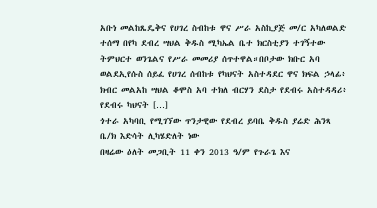አቡነ መልከጼዴቅና የሀገረ ስብከቱ ዋና ሥራ አስኪያጅ መ/ር አካለወልድ ተሰማ በየካ ደብረ ሣህል ቅዱስ ሚካኤል ቤተ ክርስቲያን ተገኝተው ትምህርተ ወንጌልና የሥራ መመሪያ ሰጥተዋል።በቦታው ክቡር አባ ወልደኢየሱስ ሰይፈ የሀገረ ሰብከቱ የካህናት አስተዳደር ዋና ክፍል ኃላፊ፥ ክብር መልአከ ሣህል ቆሞስ አባ ተክለ ብርሃን ደስታ የደብሩ አስተዳዳሪ፥ የደብሩ ካህናት […]
ጎተራ አካባቢ የሚገኘው ጥንታዊው የደብረ ይባቤ ቅዱስ ያሬድ ሕንጻ ቤ/ክ እድሳት ሊካሄድለት ነው
በዛሬው ዕለት መጋቢት 11 ቀን 2013 ዓ/ም የጉራጌ እና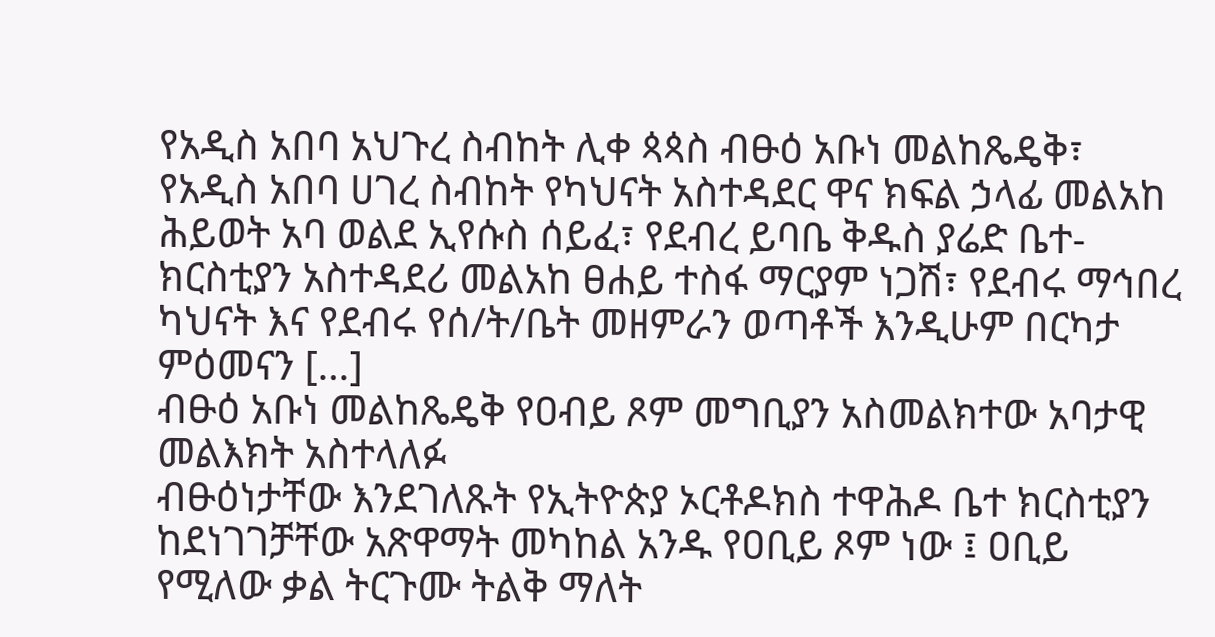የአዲስ አበባ አህጉረ ስብከት ሊቀ ጳጳስ ብፁዕ አቡነ መልከጼዴቅ፣ የአዲስ አበባ ሀገረ ስብከት የካህናት አስተዳደር ዋና ክፍል ኃላፊ መልአከ ሕይወት አባ ወልደ ኢየሱስ ሰይፈ፣ የደብረ ይባቤ ቅዱስ ያሬድ ቤተ-ክርስቲያን አስተዳደሪ መልአከ ፀሐይ ተስፋ ማርያም ነጋሽ፣ የደብሩ ማኅበረ ካህናት እና የደብሩ የሰ/ት/ቤት መዘምራን ወጣቶች እንዲሁም በርካታ ምዕመናን […]
ብፁዕ አቡነ መልከጼዴቅ የዐብይ ጾም መግቢያን አስመልክተው አባታዊ መልእክት አስተላለፉ
ብፁዕነታቸው እንደገለጹት የኢትዮጵያ ኦርቶዶክስ ተዋሕዶ ቤተ ክርስቲያን ከደነገገቻቸው አጽዋማት መካከል አንዱ የዐቢይ ጾም ነው ፤ ዐቢይ የሚለው ቃል ትርጉሙ ትልቅ ማለት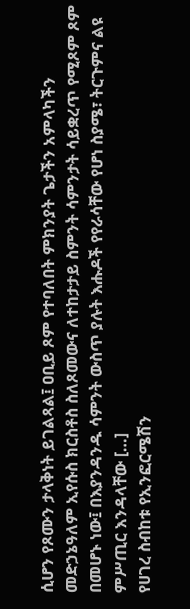ሲሆን የጾሙን ታላቅነት ይገልጻል፤ ዐቢይ ጾም የተባለበት ምክንያት ጌታችን አምላካችን መድኃኔዓለም ኢየሱስ ክርስቶስ ስለጾመውና ለተከታታይ ስምንት ሳምንታት ሳይቋረጥ የሚጾም ጾም በመሆኑ ነው፤ በእያንዳንዱ ሳምንት ውስጥ ያሉት እሑዶች የየራሳቸው የሆነ ስያሜ፣ ትርጉምና ልዩ ምሥጢር እንዳላቸው […]
የሀገረ ስብከቱ የኢንፎርሜሽን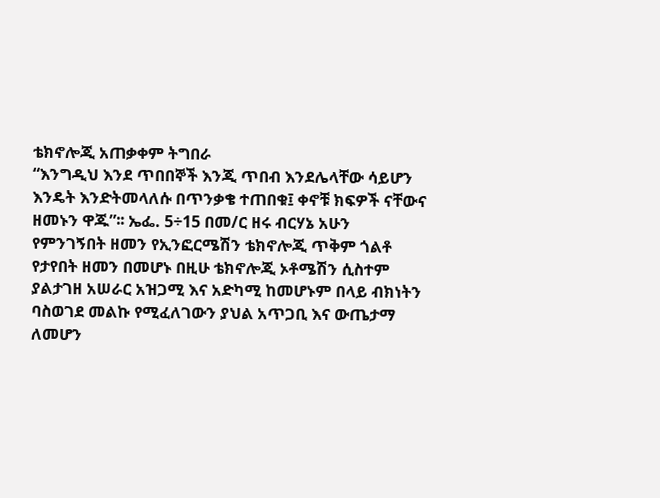ቴክኖሎጂ አጠቃቀም ትግበራ
“እንግዲህ እንደ ጥበበኞች እንጂ ጥበብ እንደሌላቸው ሳይሆን እንዴት እንድትመላለሱ በጥንቃቄ ተጠበቁ፤ ቀኖቹ ክፍዎች ናቸውና ዘመኑን ዋጁ”፡፡ ኤፌ. 5÷15 በመ/ር ዘሩ ብርሃኔ አሁን የምንገኝበት ዘመን የኢንፎርሜሽን ቴክኖሎጂ ጥቅም ጎልቶ የታየበት ዘመን በመሆኑ በዚሁ ቴክኖሎጂ ኦቶሜሽን ሲስተም ያልታገዘ አሠራር አዝጋሚ እና አድካሚ ከመሆኑም በላይ ብክነትን ባስወገደ መልኩ የሚፈለገውን ያህል አጥጋቢ እና ውጤታማ ለመሆን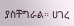ያስቸግራል። ሀገረ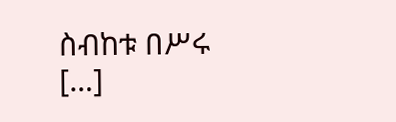ስብከቱ በሥሩ […]